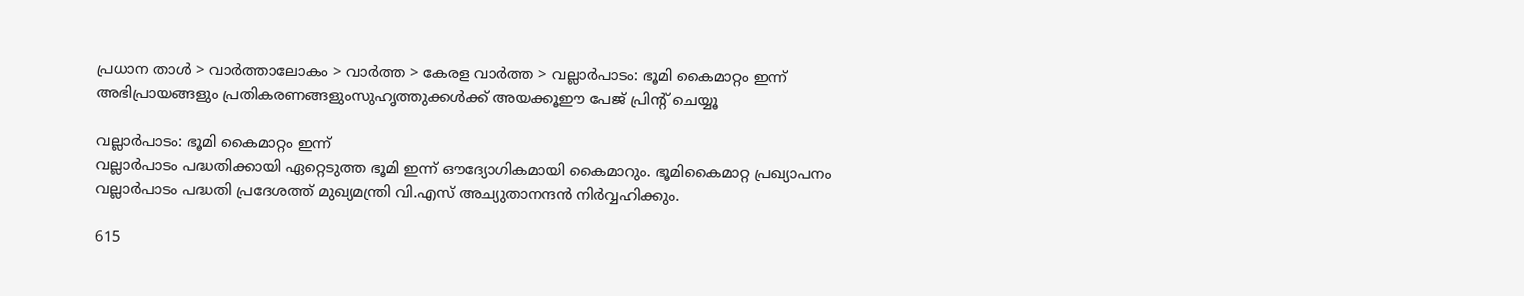പ്രധാന താള്‍ > വാര്‍ത്താലോകം > വാര്‍ത്ത > കേരള വാര്‍ത്ത > വല്ലാര്‍പാടം: ഭൂമി കൈമാറ്റം ഇന്ന്
അഭിപ്രായങ്ങളും പ്രതികരണങ്ങളുംസുഹൃത്തുക്കള്‍ക്ക് അയക്കൂഈ പേജ് പ്രിന്‍റ് ചെയ്യൂ

വല്ലാര്‍പാടം: ഭൂമി കൈമാറ്റം ഇന്ന്
വല്ലാര്‍പാടം പദ്ധതിക്കായി ഏറ്റെടുത്ത ഭൂമി ഇന്ന് ഔദ്യോഗികമായി കൈമാറും. ഭൂമികൈമാറ്റ പ്രഖ്യാപനം വല്ലാര്‍‌പാടം പദ്ധതി പ്രദേശത്ത് മുഖ്യമന്ത്രി വി.എസ് അച്യുതാനന്ദന്‍ നിര്‍വ്വഹിക്കും.

615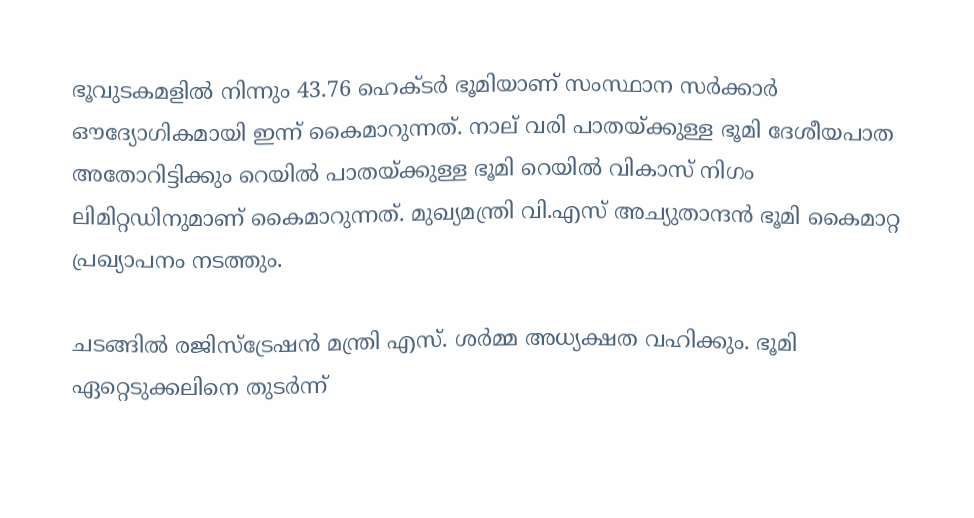ഭൂവുടകമളില്‍ നിന്നും 43.76 ഹെക്ടര്‍ ഭൂമിയാണ് സംസ്ഥാന സര്‍ക്കാര്‍ ഔദ്യോഗികമായി ഇന്ന് കൈമാറുന്നത്. നാല് വരി പാതയ്ക്കുള്ള ഭൂമി ദേശീയപാത അതോറിട്ടിക്കും റെയില്‍ പാതയ്ക്കുള്ള ഭൂമി റെയില്‍ വികാസ് നിഗം ലിമിറ്റഡിനുമാണ് കൈമാറുന്നത്. മുഖ്യമന്ത്രി വി.എസ് അച്യുതാന്ദന്‍ ഭൂമി കൈമാറ്റ പ്രഖ്യാപനം നടത്തും.

ചടങ്ങില്‍ രജിസ്ട്രേഷന്‍ മന്ത്രി എസ്. ശര്‍മ്മ അധ്യക്ഷത വഹിക്കും. ഭൂമി ഏറ്റെടുക്കലിനെ തുടര്‍ന്ന്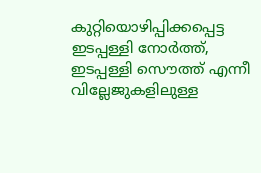കുറ്റിയൊഴിപ്പിക്കപ്പെട്ട ഇടപ്പള്ളി നോര്‍ത്ത്, ഇടപ്പള്ളി സൌത്ത് എന്നീ വില്ലേജുകളിലുള്ള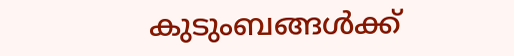കുടുംബങ്ങള്‍ക്ക്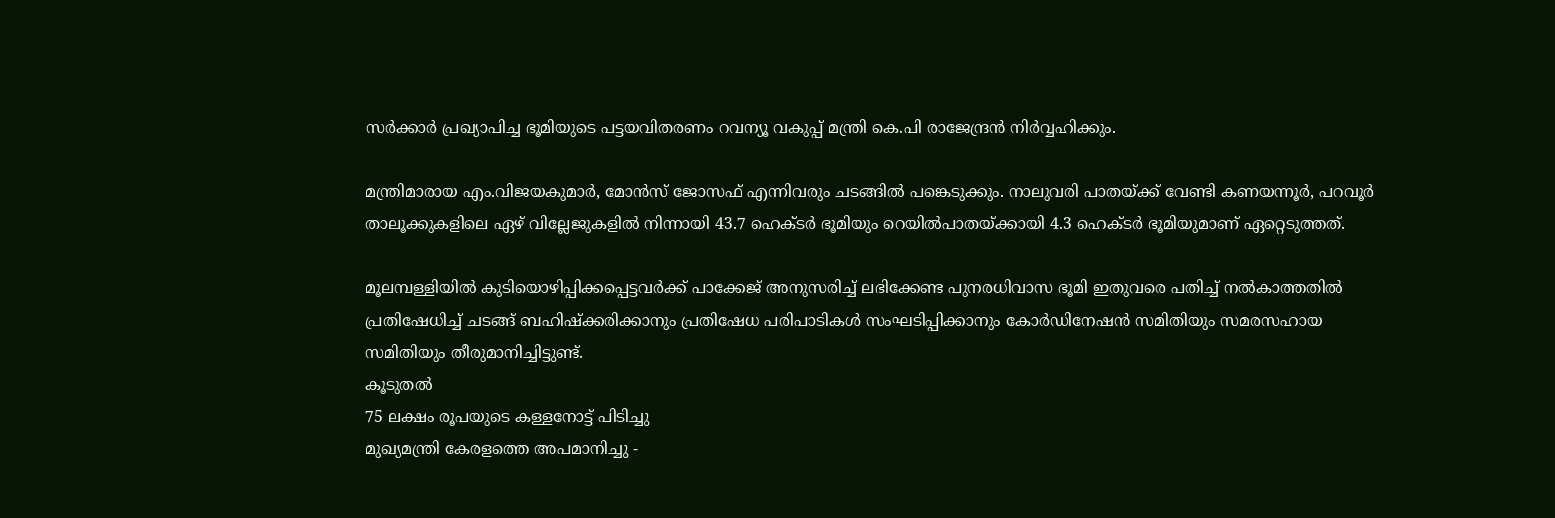സര്‍ക്കാര്‍ പ്രഖ്യാപിച്ച ഭൂമിയുടെ പട്ടയവിതരണം റവന്യൂ വകുപ്പ് മന്ത്രി കെ.പി രാജേന്ദ്രന്‍ നിര്‍വ്വഹിക്കും.

മന്ത്രിമാരായ എം.വിജയകുമാര്‍, മോന്‍സ് ജോസഫ് എന്നിവരും ചടങ്ങില്‍ പങ്കെടുക്കും. നാലുവരി പാതയ്ക്ക് വേണ്ടി കണയന്നൂര്‍, പറവൂര്‍ താലൂക്കുകളിലെ ഏഴ് വില്ലേജുകളില്‍ നിന്നായി 43.7 ഹെക്ടര്‍ ഭൂമിയും റെയില്‍‌പാതയ്ക്കായി 4.3 ഹെക്ടര്‍ ഭൂമിയുമാണ് ഏറ്റെടുത്തത്.

മൂലമ്പള്ളിയില്‍ കുടിയൊഴിപ്പിക്കപ്പെട്ടവര്‍ക്ക് പാക്കേജ് അനുസരിച്ച് ലഭിക്കേണ്ട പുനരധിവാസ ഭൂമി ഇതുവരെ പതിച്ച് നല്‍കാത്തതില്‍ പ്രതിഷേധിച്ച് ചടങ്ങ് ബഹിഷ്ക്കരിക്കാനും പ്രതിഷേധ പരിപാടികള്‍ സംഘടിപ്പിക്കാനും കോര്‍ഡിനേഷന്‍ സമിതിയും സമരസഹായ സമിതിയും തീരുമാനിച്ചിട്ടുണ്ട്.
കൂടുതല്‍
75 ലക്ഷം രൂപയുടെ കള്ളനോട്ട് പിടിച്ചു
മുഖ്യമന്ത്രി കേരളത്തെ അപമാനിച്ചു -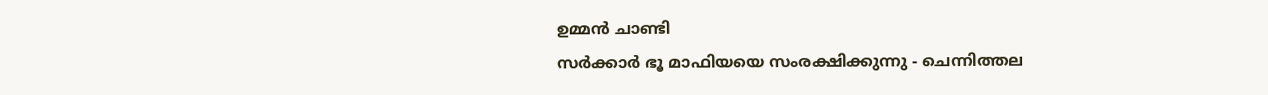ഉമ്മന്‍ ചാണ്ടി
സര്‍ക്കാര്‍ ഭൂ മാഫിയയെ സംരക്ഷിക്കുന്നു - ചെന്നിത്തല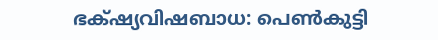ഭക്‍ഷ്യവിഷബാധ: പെണ്‍കുട്ടി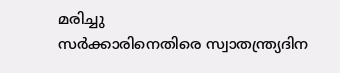മരിച്ചു
സര്‍ക്കാരിനെതിരെ സ്വാതന്ത്ര്യദിന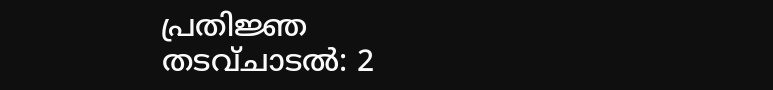പ്രതിജ്ഞ
തടവ്ചാടല്‍: 2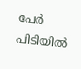പേര്‍ പിടിയില്‍